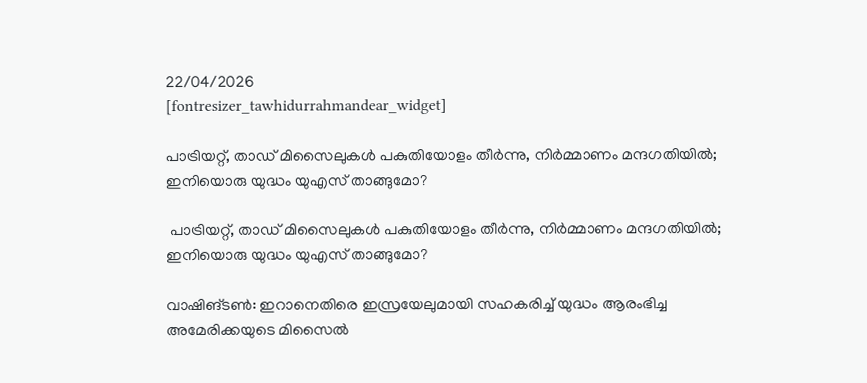22/04/2026
[fontresizer_tawhidurrahmandear_widget]

പാട്രിയറ്റ്, താഡ് മിസൈലുകൾ പകുതിയോളം തീർന്നു, നിർമ്മാണം മന്ദഗതിയിൽ; ഇനിയൊരു യുദ്ധം യുഎസ് താങ്ങുമോ?

 പാട്രിയറ്റ്, താഡ് മിസൈലുകൾ പകുതിയോളം തീർന്നു, നിർമ്മാണം മന്ദഗതിയിൽ; ഇനിയൊരു യുദ്ധം യുഎസ് താങ്ങുമോ?

വാഷിങ്ടൺ: ഇറാനെതിരെ ഇസ്രയേലുമായി സഹകരിച്ച് യുദ്ധം ആരംഭിച്ച അമേരിക്കയുടെ മിസൈൽ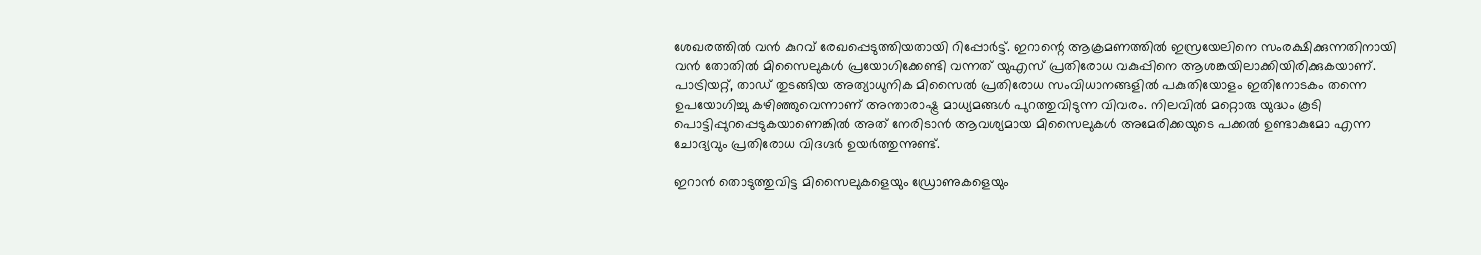ശേഖരത്തിൽ വൻ കുറവ് രേഖപ്പെടുത്തിയതായി റിപ്പോർട്ട്. ഇറാന്റെ ആക്രമണത്തിൽ ഇസ്രയേലിനെ സംരക്ഷിക്കുന്നതിനായി വൻ തോതിൽ മിസൈലുകൾ പ്രയോഗിക്കേണ്ടി വന്നത് യുഎസ് പ്രതിരോധ വകുപ്പിനെ ആശങ്കയിലാക്കിയിരിക്കുകയാണ്. പാട്രിയറ്റ്, താഡ് തുടങ്ങിയ അത്യാധുനിക മിസൈൽ പ്രതിരോധ സംവിധാനങ്ങളിൽ പകുതിയോളം ഇതിനോടകം തന്നെ ഉപയോഗിച്ചു കഴിഞ്ഞുവെന്നാണ് അന്താരാഷ്ട്ര മാധ്യമങ്ങൾ പുറത്തുവിടുന്ന വിവരം. നിലവിൽ മറ്റൊരു യുദ്ധം കൂടി പൊട്ടിപ്പുറപ്പെടുകയാണെങ്കിൽ അത് നേരിടാൻ ആവശ്യമായ മിസൈലുകൾ അമേരിക്കയുടെ പക്കൽ ഉണ്ടാകുമോ എന്ന ചോദ്യവും പ്രതിരോധ വിദഗ്ദർ ഉയർത്തുന്നുണ്ട്.

ഇറാൻ തൊടുത്തുവിട്ട മിസൈലുകളെയും ഡ്രോണുകളെയും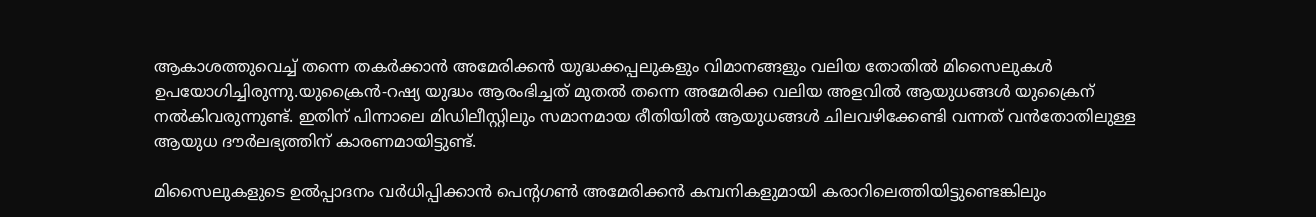ആകാശത്തുവെച്ച് തന്നെ തകർക്കാൻ അമേരിക്കൻ യുദ്ധക്കപ്പലുകളും വിമാനങ്ങളും വലിയ തോതിൽ മിസൈലുകൾ ഉപയോഗിച്ചിരുന്നു.യുക്രൈൻ-റഷ്യ യുദ്ധം ആരംഭിച്ചത് മുതൽ തന്നെ അമേരിക്ക വലിയ അളവിൽ ആയുധങ്ങൾ യുക്രൈന് നൽകിവരുന്നുണ്ട്. ഇതിന് പിന്നാലെ മിഡിലീസ്റ്റിലും സമാനമായ രീതിയിൽ ആയുധങ്ങൾ ചിലവഴിക്കേണ്ടി വന്നത് വൻതോതിലുള്ള ആയുധ ദൗർലഭ്യത്തിന് കാരണമായിട്ടുണ്ട്.

മിസൈലുകളുടെ ഉൽപ്പാദനം വർധിപ്പിക്കാൻ പെന്റഗൺ അമേരിക്കൻ കമ്പനികളുമായി കരാറിലെത്തിയിട്ടുണ്ടെങ്കിലും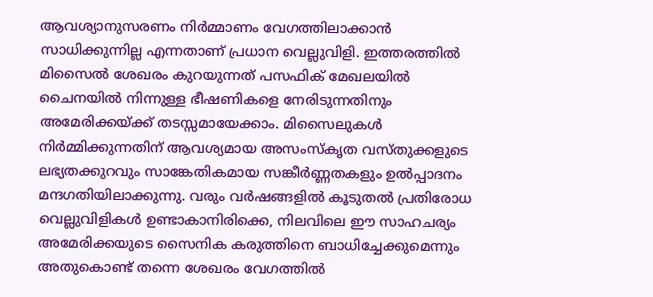ആവശ്യാനുസരണം നിർമ്മാണം വേഗത്തിലാക്കാൻ സാധിക്കുന്നില്ല എന്നതാണ് പ്രധാന വെല്ലുവിളി. ഇത്തരത്തിൽ മിസൈൽ ശേഖരം കുറയുന്നത് പസഫിക് മേഖലയിൽ ചൈനയിൽ നിന്നുള്ള ഭീഷണികളെ നേരിടുന്നതിനും അമേരിക്കയ്ക്ക് തടസ്സമായേക്കാം. മിസൈലുകൾ നിർമ്മിക്കുന്നതിന് ആവശ്യമായ അസംസ്‌കൃത വസ്തുക്കളുടെ ലഭ്യതക്കുറവും സാങ്കേതികമായ സങ്കീർണ്ണതകളും ഉൽപ്പാദനം മന്ദഗതിയിലാക്കുന്നു. വരും വർഷങ്ങളിൽ കൂടുതൽ പ്രതിരോധ വെല്ലുവിളികൾ ഉണ്ടാകാനിരിക്കെ, നിലവിലെ ഈ സാഹചര്യം അമേരിക്കയുടെ സൈനിക കരുത്തിനെ ബാധിച്ചേക്കുമെന്നും അതുകൊണ്ട് തന്നെ ശേഖരം വേഗത്തിൽ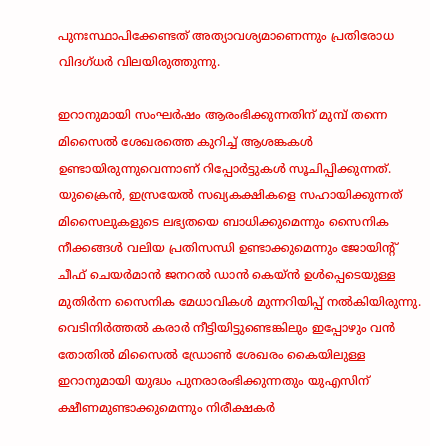പുനഃസ്ഥാപിക്കേണ്ടത് അത്യാവശ്യമാണെന്നും പ്രതിരോധ വിദഗ്ധർ വിലയിരുത്തുന്നു.

ഇറാനുമായി സംഘർഷം ആരംഭിക്കുന്നതിന് മുമ്പ് തന്നെ മിസൈൽ ശേഖരത്തെ കുറിച്ച് ആശങ്കകൾ ഉണ്ടായിരുന്നുവെന്നാണ് റിപ്പോർട്ടുകൾ സൂചിപ്പിക്കുന്നത്. യുക്രൈൻ, ഇസ്രയേൽ സഖ്യകക്ഷികളെ സഹായിക്കുന്നത് മിസൈലുകളുടെ ലഭ്യതയെ ബാധിക്കുമെന്നും സൈനിക നീക്കങ്ങൾ വലിയ പ്രതിസന്ധി ഉണ്ടാക്കുമെന്നും ജോയിന്റ് ചീഫ് ചെയർമാൻ ജനറൽ ഡാൻ കെയ്ൻ ഉൾപ്പെടെയുള്ള മുതിർന്ന സൈനിക മേധാവികൾ മുന്നറിയിപ്പ് നൽകിയിരുന്നു. വെടിനിർത്തൽ കരാർ നീട്ടിയിട്ടുണ്ടെങ്കിലും ഇപ്പോഴും വൻ തോതിൽ മിസൈൽ ഡ്രോൺ ശേഖരം കൈയിലുള്ള ഇറാനുമായി യുദ്ധം പുനരാരംഭിക്കുന്നതും യുഎസിന് ക്ഷീണമുണ്ടാക്കുമെന്നും നിരീക്ഷകർ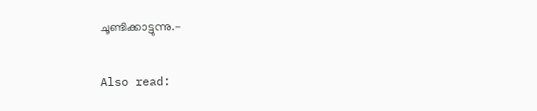ചൂണ്ടിക്കാട്ടുന്നു.-

Also read: